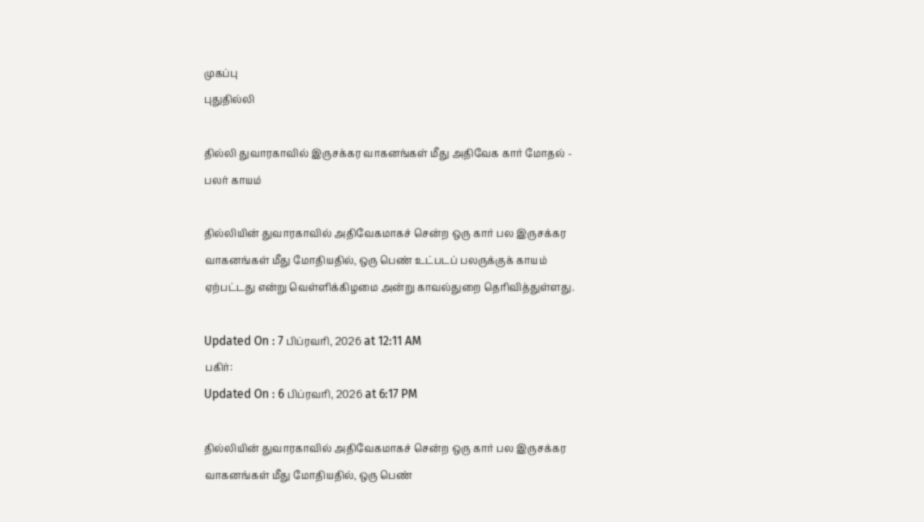முகப்பு
புதுதில்லி

தில்லி துவாரகாவில் இருசக்கர வாகனங்கள் மீது அதிவேக கார் மோதல் - பலர் காயம்

தில்லியின் துவாரகாவில் அதிவேகமாகச் சென்ற ஒரு கார் பல இருசக்கர வாகனங்கள் மீது மோதியதில், ஒரு பெண் உட்படப் பலருக்குக் காயம் ஏற்பட்டது என்று வெள்ளிக்கிழமை அன்று காவல்துறை தெரிவித்துள்ளது.

Updated On : 7 பிப்ரவரி, 2026 at 12:11 AM
பகிர்:
Updated On : 6 பிப்ரவரி, 2026 at 6:17 PM

தில்லியின் துவாரகாவில் அதிவேகமாகச் சென்ற ஒரு கார் பல இருசக்கர வாகனங்கள் மீது மோதியதில், ஒரு பெண்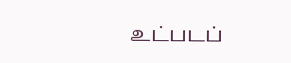உட்படப்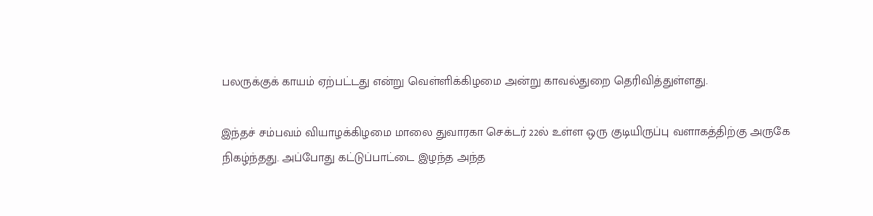பலருக்குக் காயம் ஏற்பட்டது என்று வெள்ளிக்கிழமை அன்று காவல்துறை தெரிவித்துள்ளது.

இந்தச் சம்பவம் வியாழக்கிழமை மாலை துவாரகா செக்டர் 22ல் உள்ள ஒரு குடியிருப்பு வளாகத்திற்கு அருகே நிகழ்ந்தது. அப்போது கட்டுப்பாட்டை இழந்த அந்த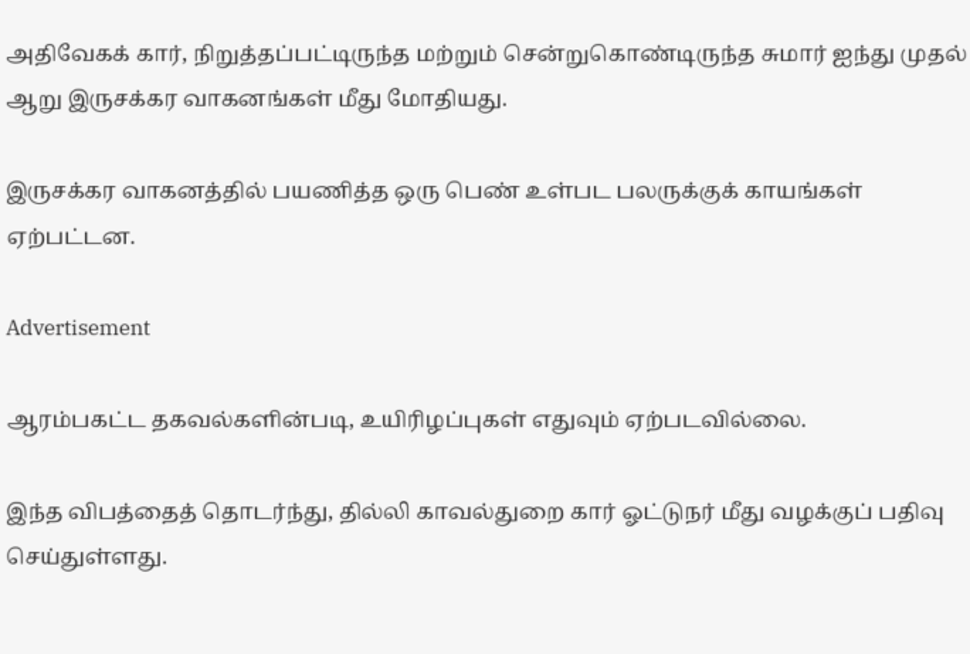அதிவேகக் கார், நிறுத்தப்பட்டிருந்த மற்றும் சென்றுகொண்டிருந்த சுமார் ஐந்து முதல் ஆறு இருசக்கர வாகனங்கள் மீது மோதியது.

இருசக்கர வாகனத்தில் பயணித்த ஒரு பெண் உள்பட பலருக்குக் காயங்கள் ஏற்பட்டன.

Advertisement

ஆரம்பகட்ட தகவல்களின்படி, உயிரிழப்புகள் எதுவும் ஏற்படவில்லை.

இந்த விபத்தைத் தொடர்ந்து, தில்லி காவல்துறை கார் ஓட்டுநர் மீது வழக்குப் பதிவு செய்துள்ளது.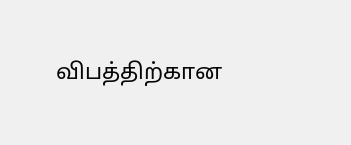விபத்திற்கான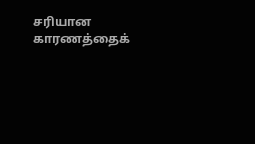சரியான காரணத்தைக்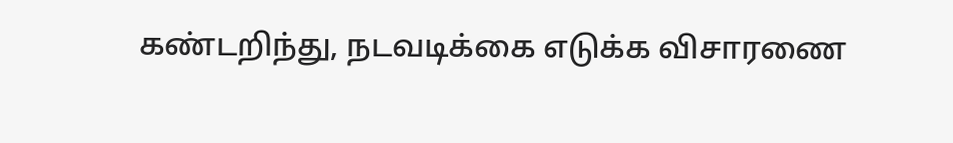கண்டறிந்து, நடவடிக்கை எடுக்க விசாரணை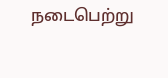நடைபெற்று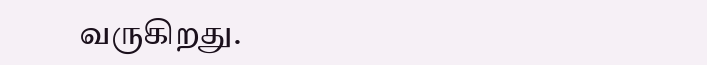வருகிறது.